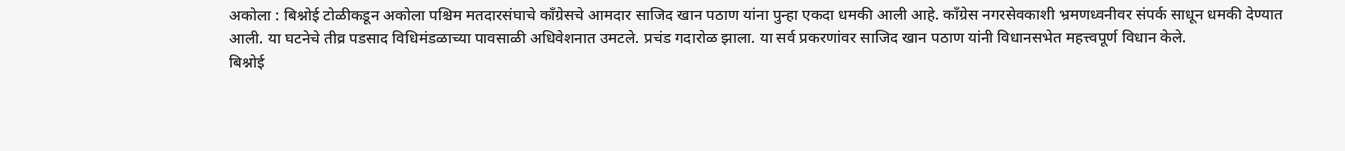अकोला : बिश्नोई टोळीकडून अकोला पश्चिम मतदारसंघाचे काँग्रेसचे आमदार साजिद खान पठाण यांना पुन्हा एकदा धमकी आली आहे. काँग्रेस नगरसेवकाशी भ्रमणध्वनीवर संपर्क साधून धमकी देण्यात आली. या घटनेचे तीव्र पडसाद विधिमंडळाच्या पावसाळी अधिवेशनात उमटले. प्रचंड गदारोळ झाला. या सर्व प्रकरणांवर साजिद खान पठाण यांनी विधानसभेत महत्त्वपूर्ण विधान केले.
बिश्नोई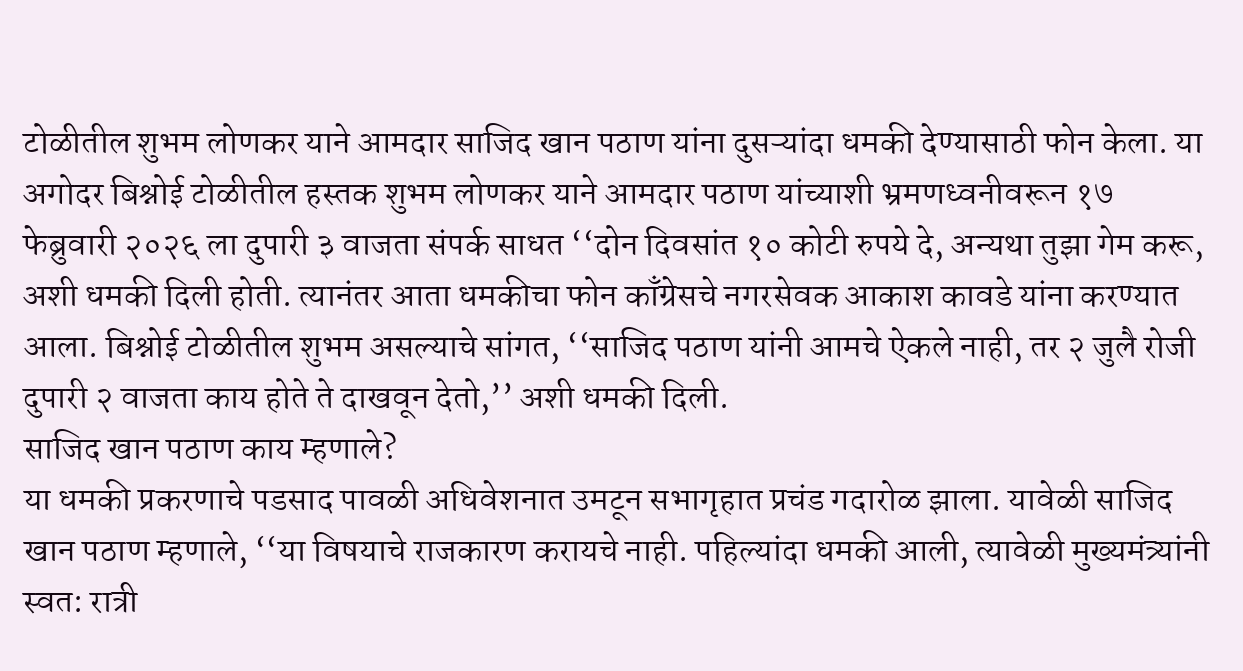टोळीतील शुभम लोणकर याने आमदार साजिद खान पठाण यांना दुसऱ्यांदा धमकी देण्यासाठी फोन केला. या अगोदर बिश्नोई टोळीतील हस्तक शुभम लोणकर याने आमदार पठाण यांच्याशी भ्रमणध्वनीवरून १७ फेब्रुवारी २०२६ ला दुपारी ३ वाजता संपर्क साधत ‘‘दोन दिवसांत १० कोटी रुपये दे, अन्यथा तुझा गेम करू, अशी धमकी दिली होती. त्यानंतर आता धमकीचा फोन काँग्रेसचे नगरसेवक आकाश कावडे यांना करण्यात आला. बिश्नोई टोळीतील शुभम असल्याचे सांगत, ‘‘साजिद पठाण यांनी आमचे ऐकले नाही, तर २ जुलै रोजी दुपारी २ वाजता काय होते ते दाखवून देतो,’’ अशी धमकी दिली.
साजिद खान पठाण काय म्हणाले?
या धमकी प्रकरणाचे पडसाद पावळी अधिवेशनात उमटून सभागृहात प्रचंड गदारोळ झाला. यावेळी साजिद खान पठाण म्हणाले, ‘‘या विषयाचे राजकारण करायचे नाही. पहिल्यांदा धमकी आली, त्यावेळी मुख्यमंत्र्यांनी स्वत: रात्री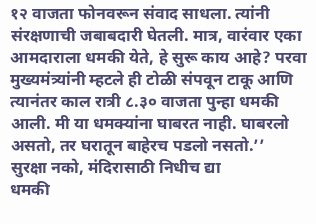१२ वाजता फोनवरून संवाद साधला. त्यांनी संरक्षणाची जबाबदारी घेतली. मात्र, वारंवार एका आमदाराला धमकी येते, हे सुरू काय आहे? परवा मुख्यमंत्र्यांनी म्हटले ही टोळी संपवून टाकू आणि त्यानंतर काल रात्री ८.३० वाजता पुन्हा धमकी आली. मी या धमक्यांना घाबरत नाही. घाबरलो असतो, तर घरातून बाहेरच पडलो नसतो.’’
सुरक्षा नको, मंदिरासाठी निधीच द्या
धमकी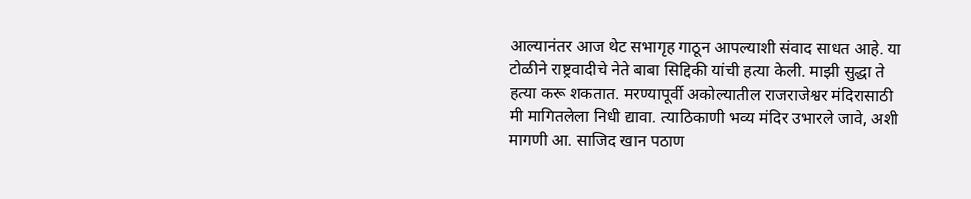आल्यानंतर आज थेट सभागृह गाठून आपल्याशी संवाद साधत आहे. या टोळीने राष्ट्रवादीचे नेते बाबा सिद्दिकी यांची हत्या केली. माझी सुद्धा ते हत्या करू शकतात. मरण्यापूर्वी अकोल्यातील राजराजेश्वर मंदिरासाठी मी मागितलेला निधी द्यावा. त्याठिकाणी भव्य मंदिर उभारले जावे, अशी मागणी आ. साजिद खान पठाण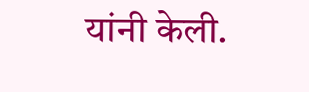यांनी केली.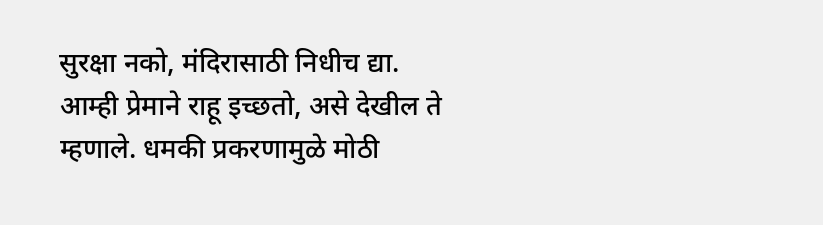सुरक्षा नको, मंदिरासाठी निधीच द्या. आम्ही प्रेमाने राहू इच्छतो, असे देखील ते म्हणाले. धमकी प्रकरणामुळे मोठी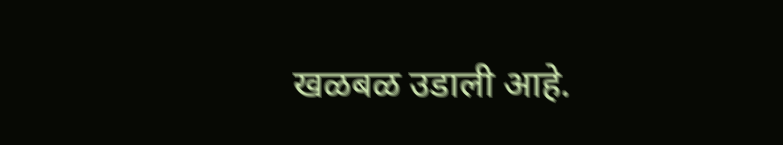खळबळ उडाली आहे.